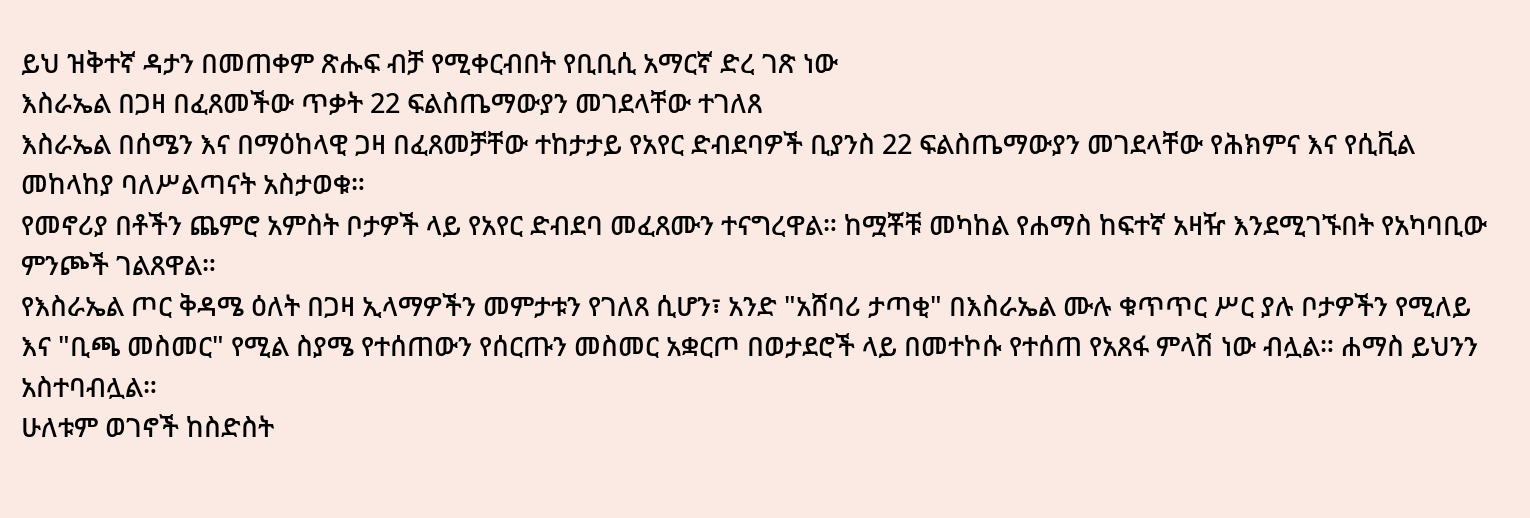ይህ ዝቅተኛ ዳታን በመጠቀም ጽሑፍ ብቻ የሚቀርብበት የቢቢሲ አማርኛ ድረ ገጽ ነው
እስራኤል በጋዛ በፈጸመችው ጥቃት 22 ፍልስጤማውያን መገደላቸው ተገለጸ
እስራኤል በሰሜን እና በማዕከላዊ ጋዛ በፈጸመቻቸው ተከታታይ የአየር ድብደባዎች ቢያንስ 22 ፍልስጤማውያን መገደላቸው የሕክምና እና የሲቪል መከላከያ ባለሥልጣናት አስታወቁ።
የመኖሪያ በቶችን ጨምሮ አምስት ቦታዎች ላይ የአየር ድብደባ መፈጸሙን ተናግረዋል። ከሟቾቹ መካከል የሐማስ ከፍተኛ አዛዥ እንደሚገኙበት የአካባቢው ምንጮች ገልጸዋል።
የእስራኤል ጦር ቅዳሜ ዕለት በጋዛ ኢላማዎችን መምታቱን የገለጸ ሲሆን፣ አንድ "አሸባሪ ታጣቂ" በእስራኤል ሙሉ ቁጥጥር ሥር ያሉ ቦታዎችን የሚለይ እና "ቢጫ መስመር" የሚል ስያሜ የተሰጠውን የሰርጡን መስመር አቋርጦ በወታደሮች ላይ በመተኮሱ የተሰጠ የአጸፋ ምላሽ ነው ብሏል። ሐማስ ይህንን አስተባብሏል።
ሁለቱም ወገኖች ከስድስት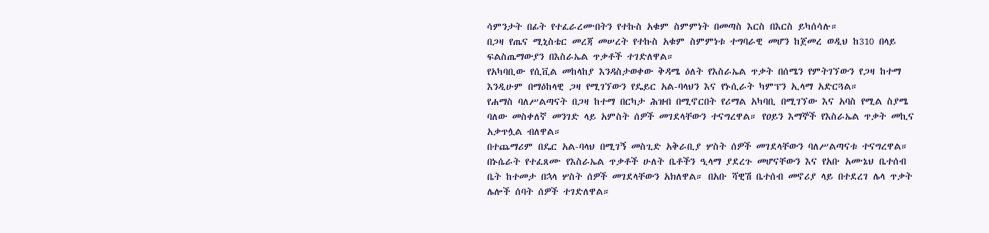ሳምንታት በፊት የተፈራረሙበትን የተኩስ አቁም ስምምነት በመጣስ እርስ በእርስ ይካሰሳሉ።
በጋዛ የጤና ሚኒስቴር መረጃ መሠረት የተኩስ አቁም ስምምነቱ ተግባራዊ መሆን ከጀመረ ወዲህ ከ310 በላይ ፍልስጤማውያን በእስራኤል ጥቃቶች ተገድለዋል።
የአካባቢው የሲቪል መከላከያ እንዳስታወቀው ቅዳሜ ዕለት የእስራኤል ጥቃት በሰሜን የምትገኘውን የጋዛ ከተማ እንዲሁም በማዕከላዊ ጋዛ የሚገኘውን የዴይር አል-ባላህን እና የኑሲራት ካምፕን ኢላማ አድርጓል።
የሐማስ ባለሥልጣናት በጋዛ ከተማ በርካታ ሕዝብ በሚኖርበት የሪማል አካባቢ በሚገኘው እና አባስ የሚል ስያሜ ባለው መስቀለኛ መንገድ ላይ አምስት ሰዎች መገደላቸውን ተናግረዋል። የዐይን እማኞች የእስራኤል ጥቃት መኪና አቃጥሏል ብለዋል።
በተጨማሪም በዴር አል-ባላህ በሚገኝ መስጊድ አቅራቢያ ሦስት ሰዎች መገደላቸውን ባለሥልጣናቱ ተናግረዋል።
በኑሴራት የተፈጸሙ የእስራኤል ጥቃቶች ሁለት ቤቶችን ዒላማ ያደረጉ መሆናቸውን እና የአቡ አሙኔህ ቤተሰብ ቤት ከተመታ በኋላ ሦስት ሰዎች መገደላቸውን አክለዋል። በአቡ ሻዊሽ ቤተሰብ መኖሪያ ላይ በተደረገ ሌላ ጥቃት ሌሎች ሰባት ሰዎች ተገድለዋል።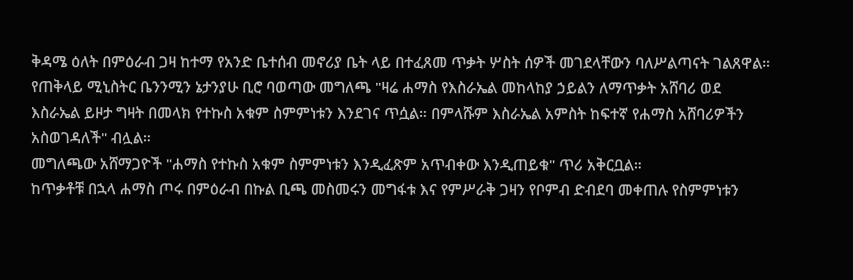ቅዳሜ ዕለት በምዕራብ ጋዛ ከተማ የአንድ ቤተሰብ መኖሪያ ቤት ላይ በተፈጸመ ጥቃት ሦስት ሰዎች መገደላቸውን ባለሥልጣናት ገልጸዋል።
የጠቅላይ ሚኒስትር ቤንንሚን ኔታንያሁ ቢሮ ባወጣው መግለጫ "ዛሬ ሐማስ የእስራኤል መከላከያ ኃይልን ለማጥቃት አሸባሪ ወደ እስራኤል ይዞታ ግዛት በመላክ የተኩስ አቁም ስምምነቱን እንደገና ጥሷል። በምላሹም እስራኤል አምስት ከፍተኛ የሐማስ አሸባሪዎችን አስወገዳለች" ብሏል።
መግለጫው አሸማጋዮች "ሐማስ የተኩስ አቁም ስምምነቱን እንዲፈጽም አጥብቀው እንዲጠይቁ" ጥሪ አቅርቧል።
ከጥቃቶቹ በኋላ ሐማስ ጦሩ በምዕራብ በኩል ቢጫ መስመሩን መግፋቱ እና የምሥራቅ ጋዛን የቦምብ ድብደባ መቀጠሉ የስምምነቱን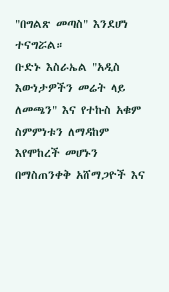"በግልጽ መጣስ" እንደሆነ ተናግሯል።
ቡድኑ እስራኤል "አዲስ እውነታዎችን መሬት ላይ ለመጫን" እና የተኩስ አቁም ስምምነቱን ለማዳከም እየሞከረች መሆኑን በማስጠንቀቅ አሸማጋዮች እና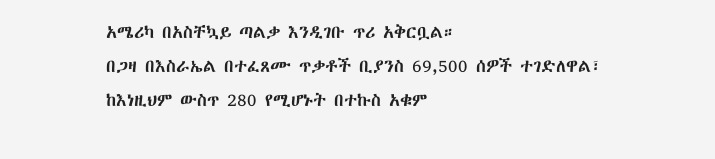አሜሪካ በአስቸኳይ ጣልቃ እንዲገቡ ጥሪ አቅርቧል።
በጋዛ በእስራኤል በተፈጸሙ ጥቃቶች ቢያንስ 69,500 ሰዎች ተገድለዋል፣ ከእነዚህም ውስጥ 280 የሚሆኑት በተኩስ አቁም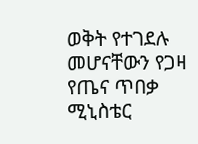ወቅት የተገደሉ መሆናቸውን የጋዛ የጤና ጥበቃ ሚኒስቴር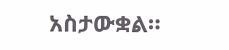አስታውቋል።